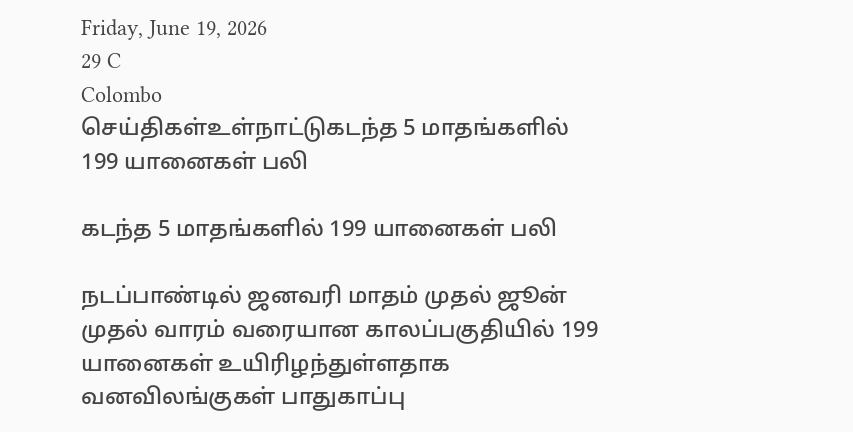Friday, June 19, 2026
29 C
Colombo
செய்திகள்உள்நாட்டுகடந்த 5 மாதங்களில் 199 யானைகள் பலி

கடந்த 5 மாதங்களில் 199 யானைகள் பலி

நடப்பாண்டில் ஜனவரி மாதம் முதல் ஜூன் முதல் வாரம் வரையான காலப்பகுதியில் 199 யானைகள் உயிரிழந்துள்ளதாக வனவிலங்குகள் பாதுகாப்பு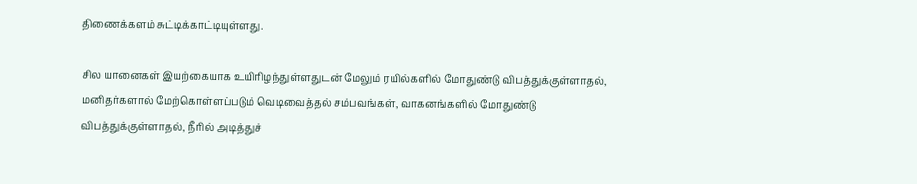திணைக்களம் சுட்டிக்காட்டியுள்ளது.

சில யானைகள் இயற்கையாக உயிரிழந்துள்ளதுடன் மேலும் ரயில்களில் மோதுண்டு விபத்துக்குள்ளாதல், மனிதர்களால் மேற்கொள்ளப்படும் வெடிவைத்தல் சம்பவங்கள், வாகனங்களில் மோதுண்டு விபத்துக்குள்ளாதல், நீரில் அடித்துச்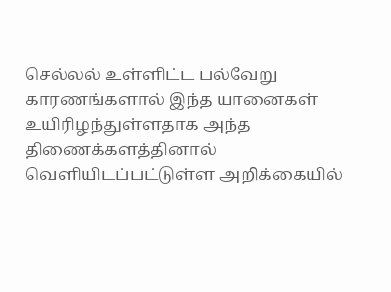செல்லல் உள்ளிட்ட பல்வேறு காரணங்களால் இந்த யானைகள் உயிரிழந்துள்ளதாக அந்த திணைக்களத்தினால் வெளியிடப்பட்டுள்ள அறிக்கையில்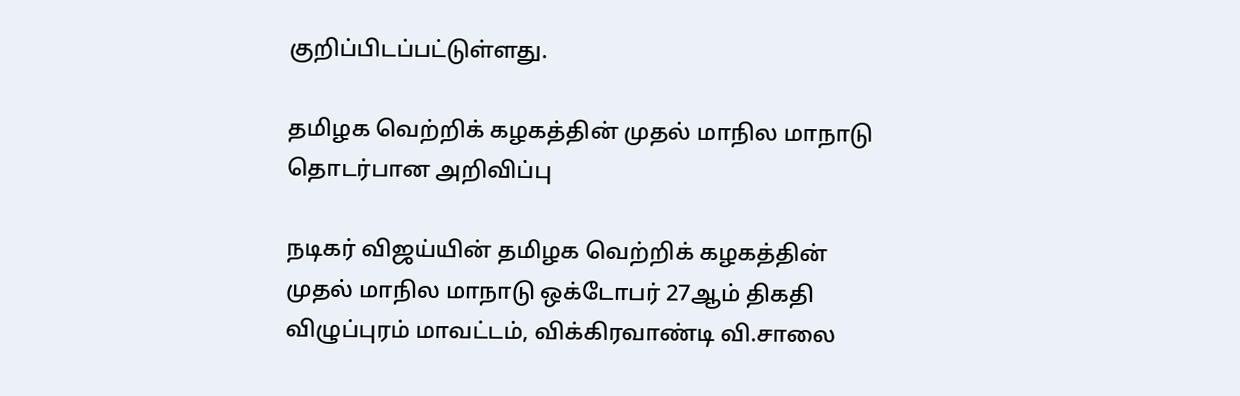குறிப்பிடப்பட்டுள்ளது.

தமிழக வெற்றிக் கழகத்தின் முதல் மாநில மாநாடு தொடர்பான அறிவிப்பு

நடிகர் விஜய்யின் தமிழக வெற்றிக் கழகத்தின் முதல் மாநில மாநாடு ஒக்டோபர் 27ஆம் திகதி விழுப்புரம் மாவட்டம், விக்கிரவாண்டி வி.சாலை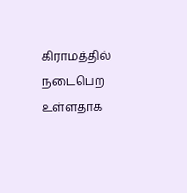கிராமத்தில் நடைபெற உள்ளதாக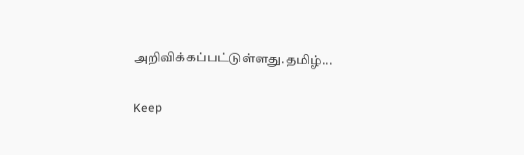அறிவிக்கப்பட்டுள்ளது.தமிழ்...

Keep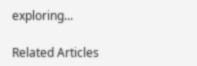exploring...

Related Articles